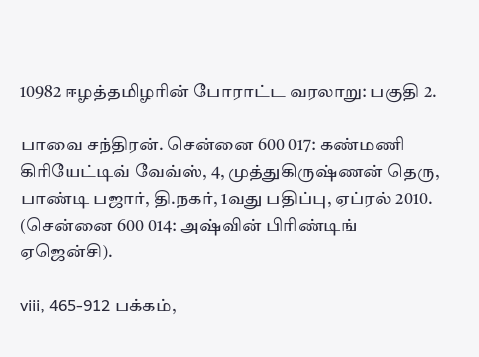10982 ஈழத்தமிழரின் போராட்ட வரலாறு: பகுதி 2.

பாவை சந்திரன். சென்னை 600 017: கண்மணி கிரியேட்டிவ் வேவ்ஸ், 4, முத்துகிருஷ்ணன் தெரு, பாண்டி பஜார், தி.நகர், 1வது பதிப்பு, ஏப்ரல் 2010. (சென்னை 600 014: அஷ்வின் பிரிண்டிங் ஏஜென்சி).

viii, 465-912 பக்கம்,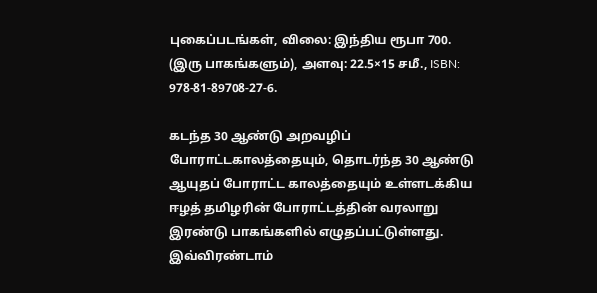புகைப்படங்கள், விலை: இந்திய ரூபா 700. (இரு பாகங்களும்), அளவு: 22.5×15 சமீ., ISBN: 978-81-89708-27-6.

கடந்த 30 ஆண்டு அறவழிப் போராட்டகாலத்தையும், தொடர்ந்த 30 ஆண்டு ஆயுதப் போராட்ட காலத்தையும் உள்ளடக்கிய ஈழத் தமிழரின் போராட்டத்தின் வரலாறு இரண்டு பாகங்களில் எழுதப்பட்டுள்ளது. இவ்விரண்டாம்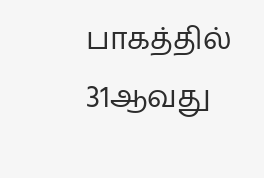பாகத்தில் 31ஆவது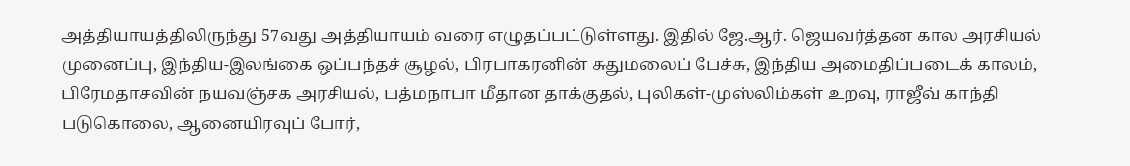அத்தியாயத்திலிருந்து 57வது அத்தியாயம் வரை எழுதப்பட்டுள்ளது. இதில் ஜே.ஆர். ஜெயவர்த்தன கால அரசியல் முனைப்பு, இந்திய-இலங்கை ஒப்பந்தச் சூழல், பிரபாகரனின் சுதுமலைப் பேச்சு, இந்திய அமைதிப்படைக் காலம், பிரேமதாசவின் நயவஞ்சக அரசியல், பத்மநாபா மீதான தாக்குதல், புலிகள்-முஸ்லிம்கள் உறவு, ராஜீவ் காந்தி  படுகொலை, ஆனையிரவுப் போர்,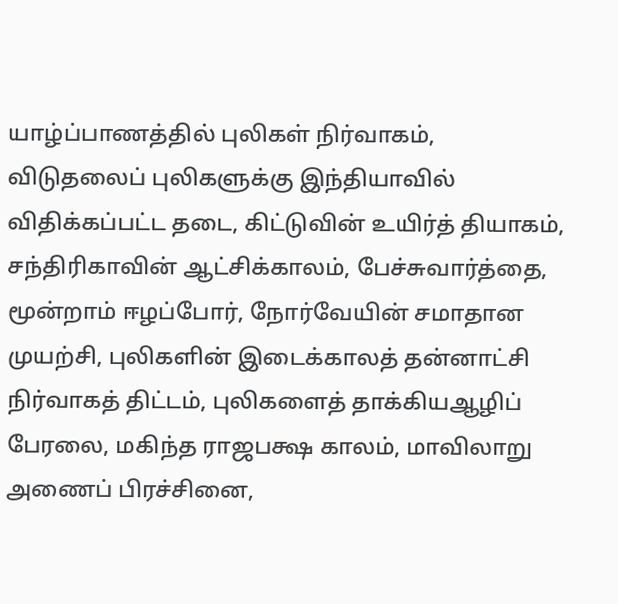யாழ்ப்பாணத்தில் புலிகள் நிர்வாகம், விடுதலைப் புலிகளுக்கு இந்தியாவில் விதிக்கப்பட்ட தடை, கிட்டுவின் உயிர்த் தியாகம், சந்திரிகாவின் ஆட்சிக்காலம், பேச்சுவார்த்தை, மூன்றாம் ஈழப்போர், நோர்வேயின் சமாதான முயற்சி, புலிகளின் இடைக்காலத் தன்னாட்சி நிர்வாகத் திட்டம், புலிகளைத் தாக்கியஆழிப் பேரலை, மகிந்த ராஜபக்ஷ காலம், மாவிலாறு அணைப் பிரச்சினை,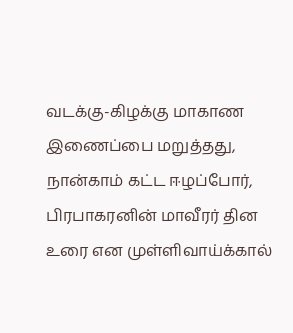வடக்கு-கிழக்கு மாகாண இணைப்பை மறுத்தது, நான்காம் கட்ட ஈழப்போர், பிரபாகரனின் மாவீரர் தின உரை என முள்ளிவாய்க்கால்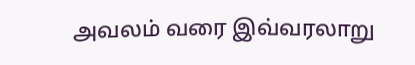அவலம் வரை இவ்வரலாறு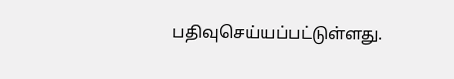பதிவுசெய்யப்பட்டுள்ளது.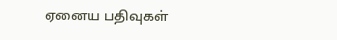ஏனைய பதிவுகள்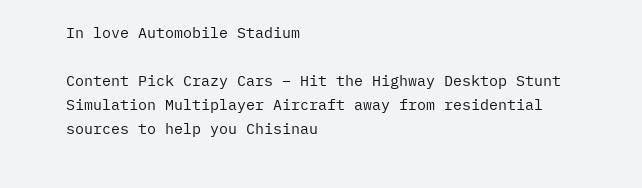In love Automobile Stadium

Content Pick Crazy Cars – Hit the Highway Desktop Stunt Simulation Multiplayer Aircraft away from residential sources to help you Chisinau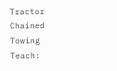Tractor Chained Towing Teach: